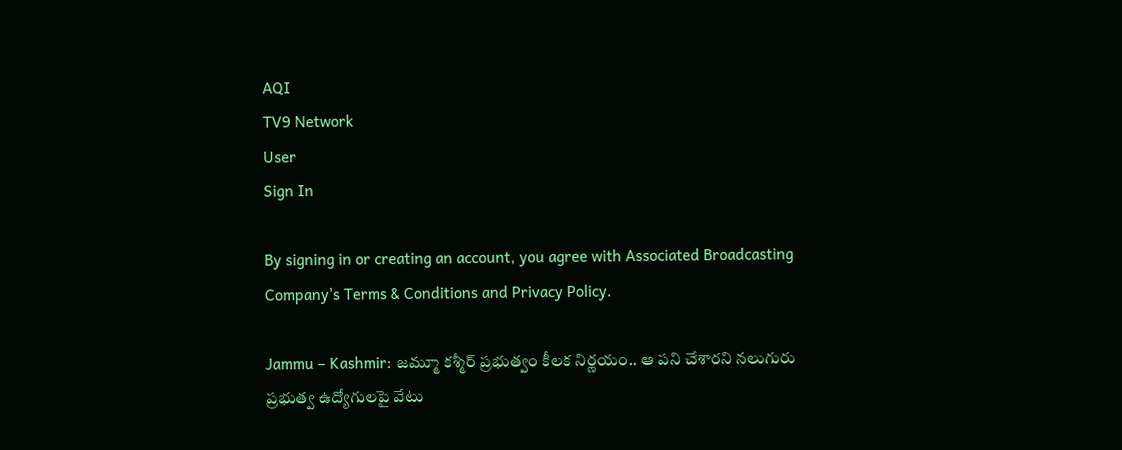AQI
TV9 Network
User
Sign In

By signing in or creating an account, you agree with Associated Broadcasting Company's Terms & Conditions and Privacy Policy.

Jammu – Kashmir: జమ్మూ కశ్మీర్ ప్రభుత్వం కీలక నిర్ణయం.. ఆ పని చేశారని నలుగురు ప్రభుత్వ ఉద్యోగులపై వేటు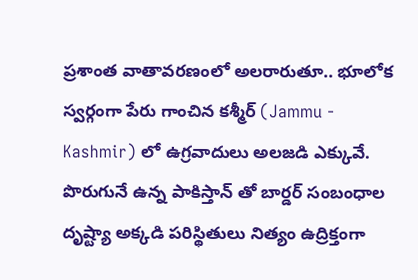ప్రశాంత వాతావరణంలో అలరారుతూ.. భూలోక స్వర్గంగా పేరు గాంచిన కశ్మీర్ (Jammu - Kashmir) లో ఉగ్రవాదులు అలజడి ఎక్కువే. పొరుగునే ఉన్న పాకిస్తాన్ తో బార్డర్ సంబంధాల దృష్ట్యా అక్కడి పరిస్థితులు నిత్యం ఉద్రిక్తంగా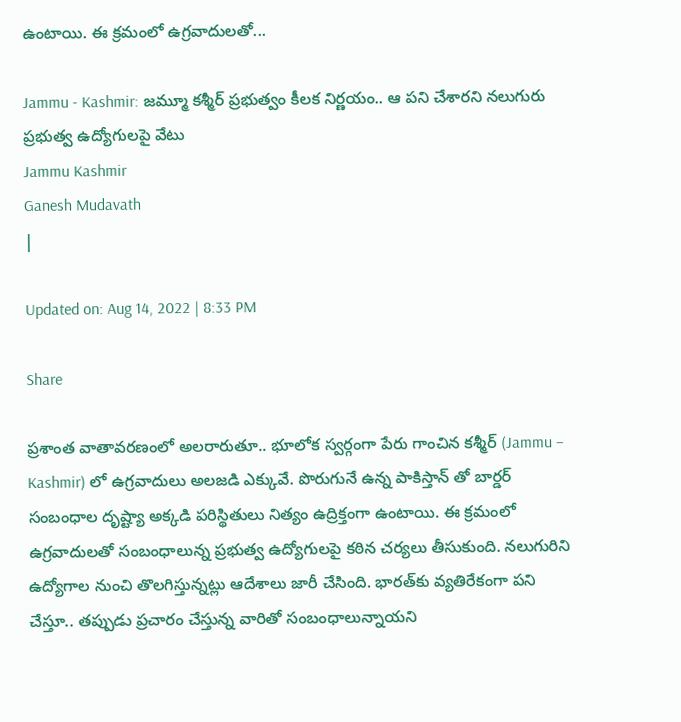ఉంటాయి. ఈ క్రమంలో ఉగ్రవాదులతో...

Jammu - Kashmir: జమ్మూ కశ్మీర్ ప్రభుత్వం కీలక నిర్ణయం.. ఆ పని చేశారని నలుగురు ప్రభుత్వ ఉద్యోగులపై వేటు
Jammu Kashmir
Ganesh Mudavath
|

Updated on: Aug 14, 2022 | 8:33 PM

Share

ప్రశాంత వాతావరణంలో అలరారుతూ.. భూలోక స్వర్గంగా పేరు గాంచిన కశ్మీర్ (Jammu – Kashmir) లో ఉగ్రవాదులు అలజడి ఎక్కువే. పొరుగునే ఉన్న పాకిస్తాన్ తో బార్డర్ సంబంధాల దృష్ట్యా అక్కడి పరిస్థితులు నిత్యం ఉద్రిక్తంగా ఉంటాయి. ఈ క్రమంలో ఉగ్రవాదులతో సంబంధాలున్న ప్రభుత్వ ఉద్యోగులపై కఠిన చర్యలు తీసుకుంది. నలుగురిని ఉద్యోగాల నుంచి తొలగిస్తున్నట్లు ఆదేశాలు జారీ చేసింది. భారత్‌కు వ్యతిరేకంగా పని చేస్తూ.. తప్పుడు ప్రచారం చేస్తున్న వారితో సంబంధాలున్నాయని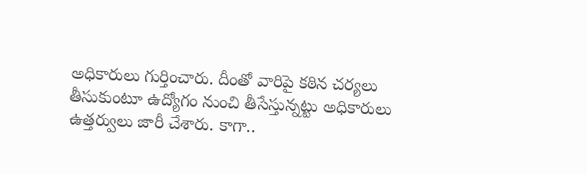అధికారులు గుర్తించారు. దీంతో వారిపై కఠిన చర్యలు తీసుకుంటూ ఉద్యోగం నుంచి తీసేస్తున్నట్టు అధికారులు ఉత్తర్వులు జారీ చేశారు. కాగా..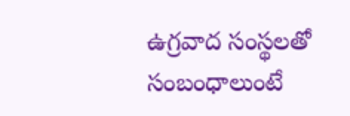ఉగ్రవాద సంస్థలతో సంబంధాలుంటే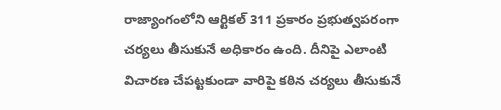రాజ్యాంగంలోని ఆర్టికల్‌ 311 ప్రకారం ప్రభుత్వపరంగా చర్యలు తీసుకునే అధికారం ఉంది. దీనిపై ఎలాంటి విచారణ చేపట్టకుండా వారిపై కఠిన చర్యలు తీసుకునే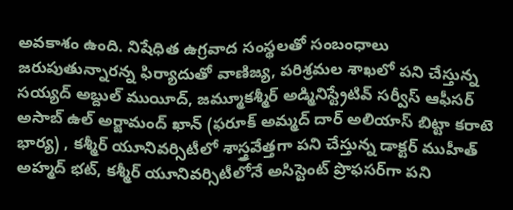అవకాశం ఉంది. నిషేధిత ఉగ్రవాద సంస్థలతో సంబంధాలు జరుపుతున్నారన్న ఫిర్యాదుతో వాణిజ్య, పరిశ్రమల శాఖలో పని చేస్తున్న సయ్యద్‌ అబ్దుల్‌ ముయీద్, జమ్మూకశ్మీర్‌ అడ్మినిస్ట్రేటివ్‌ సర్వీస్‌ ఆఫీసర్‌ అసాబ్‌ ఉల్‌ అర్జామంద్‌ ఖాన్‌ (ఫరూక్‌ అమ్మద్‌ దార్‌ అలియాస్‌ బిట్టా కరాటె భార్య) , కశ్మీర్‌ యూనివర్సిటీలో శాస్త్రవేత్తగా పని చేస్తున్న డాక్టర్‌ ముహీత్‌ అహ్మద్‌ భట్, కశ్మీర్‌ యూనివర్సిటీలోనే అసిస్టెంట్‌ ప్రొఫసర్‌గా పని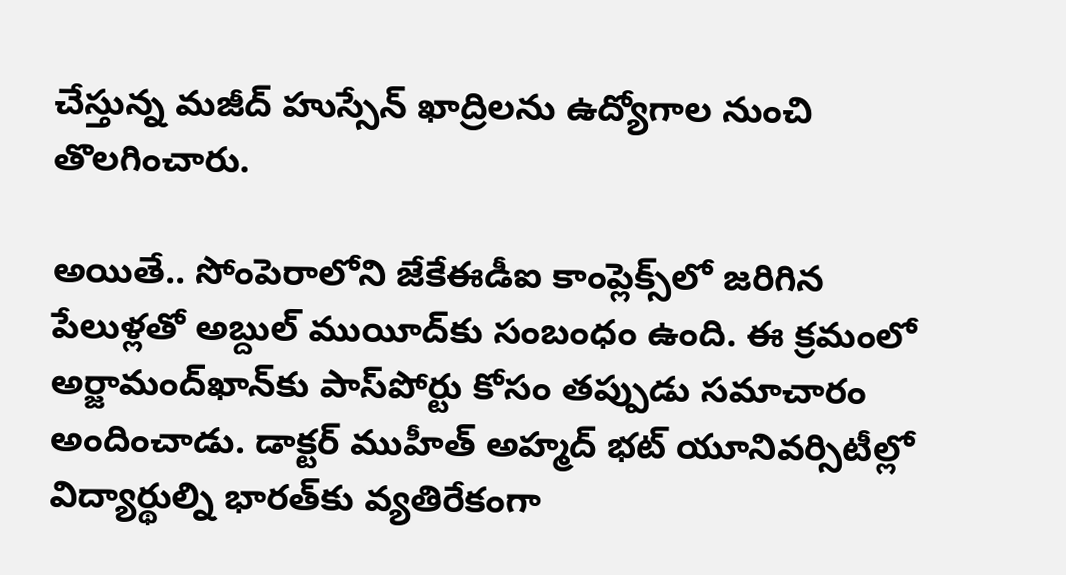చేస్తున్న మజీద్‌ హుస్సేన్‌ ఖాద్రిలను ఉద్యోగాల నుంచి తొలగించారు.

అయితే.. సోంపెరాలోని జేకేఈడీఐ కాంప్లెక్స్‌లో జరిగిన పేలుళ్లతో అబ్దుల్‌ ముయీద్‌కు సంబంధం ఉంది. ఈ క్రమంలో అర్జామంద్‌ఖాన్‌కు పాస్‌పోర్టు కోసం తప్పుడు సమాచారం అందించాడు. డాక్టర్‌ ముహీత్‌ అహ్మద్‌ భట్‌ యూనివర్సిటీల్లో విద్యార్థుల్ని భారత్‌కు వ్యతిరేకంగా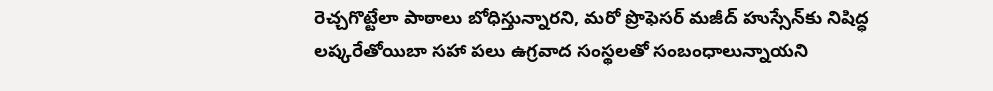రెచ్చగొట్టేలా పాఠాలు బోధిస్తున్నారని, మరో ప్రొఫెసర్‌ మజీద్‌ హుస్సేన్‌కు నిషిద్ధ లష్కరేతోయిబా సహా పలు ఉగ్రవాద సంస్థలతో సంబంధాలున్నాయని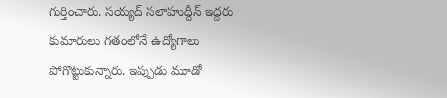గుర్తించారు. సయ్యద్‌ సలాహుద్దీన్‌ ఇద్దరు కుమారులు గతంలోనే ఉద్యోగాలు పోగొట్టుకున్నారు. ఇప్పుడు మూడో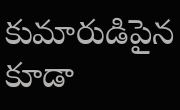కుమారుడిపైన కూడా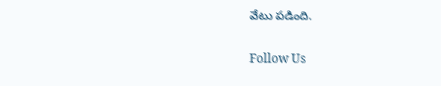వేటు పడింది.

Follow Us